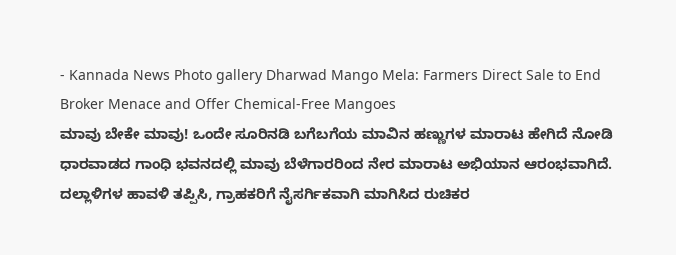- Kannada News Photo gallery Dharwad Mango Mela: Farmers Direct Sale to End Broker Menace and Offer Chemical-Free Mangoes
ಮಾವು ಬೇಕೇ ಮಾವು! ಒಂದೇ ಸೂರಿನಡಿ ಬಗೆಬಗೆಯ ಮಾವಿನ ಹಣ್ಣುಗಳ ಮಾರಾಟ ಹೇಗಿದೆ ನೋಡಿ
ಧಾರವಾಡದ ಗಾಂಧಿ ಭವನದಲ್ಲಿ ಮಾವು ಬೆಳೆಗಾರರಿಂದ ನೇರ ಮಾರಾಟ ಅಭಿಯಾನ ಆರಂಭವಾಗಿದೆ. ದಲ್ಲಾಳಿಗಳ ಹಾವಳಿ ತಪ್ಪಿಸಿ, ಗ್ರಾಹಕರಿಗೆ ನೈಸರ್ಗಿಕವಾಗಿ ಮಾಗಿಸಿದ ರುಚಿಕರ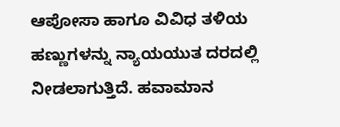ಆಪೋಸಾ ಹಾಗೂ ವಿವಿಧ ತಳಿಯ ಹಣ್ಣುಗಳನ್ನು ನ್ಯಾಯಯುತ ದರದಲ್ಲಿ ನೀಡಲಾಗುತ್ತಿದೆ. ಹವಾಮಾನ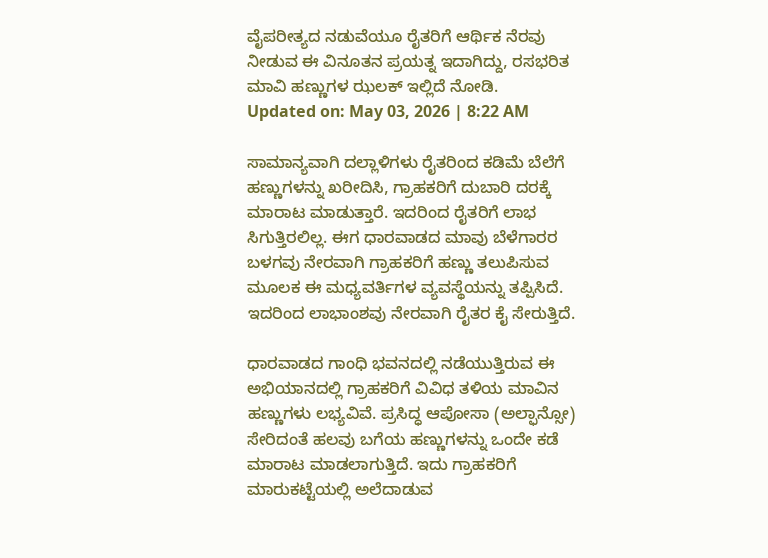ವೈಪರೀತ್ಯದ ನಡುವೆಯೂ ರೈತರಿಗೆ ಆರ್ಥಿಕ ನೆರವು ನೀಡುವ ಈ ವಿನೂತನ ಪ್ರಯತ್ನ ಇದಾಗಿದ್ದು, ರಸಭರಿತ ಮಾವಿ ಹಣ್ಣುಗಳ ಝಲಕ್ ಇಲ್ಲಿದೆ ನೋಡಿ.
Updated on: May 03, 2026 | 8:22 AM

ಸಾಮಾನ್ಯವಾಗಿ ದಲ್ಲಾಳಿಗಳು ರೈತರಿಂದ ಕಡಿಮೆ ಬೆಲೆಗೆ ಹಣ್ಣುಗಳನ್ನು ಖರೀದಿಸಿ, ಗ್ರಾಹಕರಿಗೆ ದುಬಾರಿ ದರಕ್ಕೆ ಮಾರಾಟ ಮಾಡುತ್ತಾರೆ. ಇದರಿಂದ ರೈತರಿಗೆ ಲಾಭ ಸಿಗುತ್ತಿರಲಿಲ್ಲ. ಈಗ ಧಾರವಾಡದ ಮಾವು ಬೆಳೆಗಾರರ ಬಳಗವು ನೇರವಾಗಿ ಗ್ರಾಹಕರಿಗೆ ಹಣ್ಣು ತಲುಪಿಸುವ ಮೂಲಕ ಈ ಮಧ್ಯವರ್ತಿಗಳ ವ್ಯವಸ್ಥೆಯನ್ನು ತಪ್ಪಿಸಿದೆ. ಇದರಿಂದ ಲಾಭಾಂಶವು ನೇರವಾಗಿ ರೈತರ ಕೈ ಸೇರುತ್ತಿದೆ.

ಧಾರವಾಡದ ಗಾಂಧಿ ಭವನದಲ್ಲಿ ನಡೆಯುತ್ತಿರುವ ಈ ಅಭಿಯಾನದಲ್ಲಿ ಗ್ರಾಹಕರಿಗೆ ವಿವಿಧ ತಳಿಯ ಮಾವಿನ ಹಣ್ಣುಗಳು ಲಭ್ಯವಿವೆ. ಪ್ರಸಿದ್ಧ ಆಪೋಸಾ (ಅಲ್ಫಾನ್ಸೋ) ಸೇರಿದಂತೆ ಹಲವು ಬಗೆಯ ಹಣ್ಣುಗಳನ್ನು ಒಂದೇ ಕಡೆ ಮಾರಾಟ ಮಾಡಲಾಗುತ್ತಿದೆ. ಇದು ಗ್ರಾಹಕರಿಗೆ ಮಾರುಕಟ್ಟೆಯಲ್ಲಿ ಅಲೆದಾಡುವ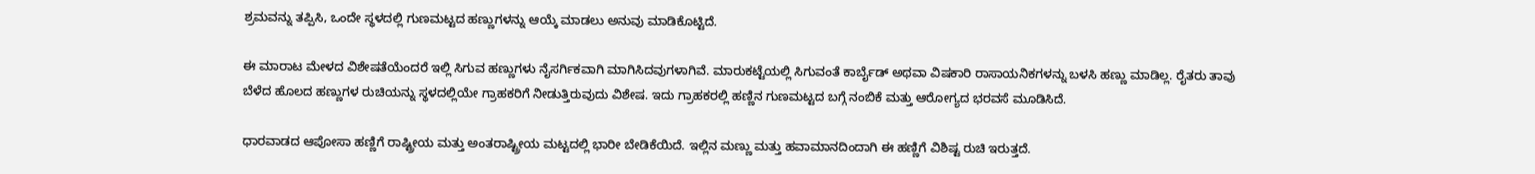ಶ್ರಮವನ್ನು ತಪ್ಪಿಸಿ, ಒಂದೇ ಸ್ಥಳದಲ್ಲಿ ಗುಣಮಟ್ಟದ ಹಣ್ಣುಗಳನ್ನು ಆಯ್ಕೆ ಮಾಡಲು ಅನುವು ಮಾಡಿಕೊಟ್ಟಿದೆ.

ಈ ಮಾರಾಟ ಮೇಳದ ವಿಶೇಷತೆಯೆಂದರೆ ಇಲ್ಲಿ ಸಿಗುವ ಹಣ್ಣುಗಳು ನೈಸರ್ಗಿಕವಾಗಿ ಮಾಗಿಸಿದವುಗಳಾಗಿವೆ. ಮಾರುಕಟ್ಟೆಯಲ್ಲಿ ಸಿಗುವಂತೆ ಕಾರ್ಬೈಡ್ ಅಥವಾ ವಿಷಕಾರಿ ರಾಸಾಯನಿಕಗಳನ್ನು ಬಳಸಿ ಹಣ್ಣು ಮಾಡಿಲ್ಲ. ರೈತರು ತಾವು ಬೆಳೆದ ಹೊಲದ ಹಣ್ಣುಗಳ ರುಚಿಯನ್ನು ಸ್ಥಳದಲ್ಲಿಯೇ ಗ್ರಾಹಕರಿಗೆ ನೀಡುತ್ತಿರುವುದು ವಿಶೇಷ. ಇದು ಗ್ರಾಹಕರಲ್ಲಿ ಹಣ್ಣಿನ ಗುಣಮಟ್ಟದ ಬಗ್ಗೆ ನಂಬಿಕೆ ಮತ್ತು ಆರೋಗ್ಯದ ಭರವಸೆ ಮೂಡಿಸಿದೆ.

ಧಾರವಾಡದ ಆಪೋಸಾ ಹಣ್ಣಿಗೆ ರಾಷ್ಟ್ರೀಯ ಮತ್ತು ಅಂತರಾಷ್ಟ್ರೀಯ ಮಟ್ಟದಲ್ಲಿ ಭಾರೀ ಬೇಡಿಕೆಯಿದೆ. ಇಲ್ಲಿನ ಮಣ್ಣು ಮತ್ತು ಹವಾಮಾನದಿಂದಾಗಿ ಈ ಹಣ್ಣಿಗೆ ವಿಶಿಷ್ಟ ರುಚಿ ಇರುತ್ತದೆ.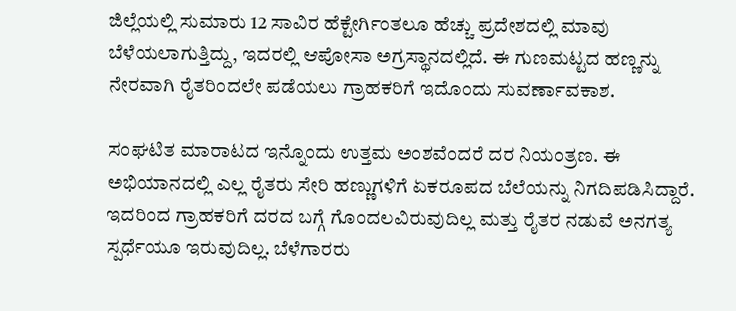ಜಿಲ್ಲೆಯಲ್ಲಿ ಸುಮಾರು 12 ಸಾವಿರ ಹೆಕ್ಟೇರ್ಗಿಂತಲೂ ಹೆಚ್ಚು ಪ್ರದೇಶದಲ್ಲಿ ಮಾವು ಬೆಳೆಯಲಾಗುತ್ತಿದ್ದು, ಇದರಲ್ಲಿ ಆಪೋಸಾ ಅಗ್ರಸ್ಥಾನದಲ್ಲಿದೆ. ಈ ಗುಣಮಟ್ಟದ ಹಣ್ಣನ್ನು ನೇರವಾಗಿ ರೈತರಿಂದಲೇ ಪಡೆಯಲು ಗ್ರಾಹಕರಿಗೆ ಇದೊಂದು ಸುವರ್ಣಾವಕಾಶ.

ಸಂಘಟಿತ ಮಾರಾಟದ ಇನ್ನೊಂದು ಉತ್ತಮ ಅಂಶವೆಂದರೆ ದರ ನಿಯಂತ್ರಣ. ಈ ಅಭಿಯಾನದಲ್ಲಿ ಎಲ್ಲ ರೈತರು ಸೇರಿ ಹಣ್ಣುಗಳಿಗೆ ಏಕರೂಪದ ಬೆಲೆಯನ್ನು ನಿಗದಿಪಡಿಸಿದ್ದಾರೆ. ಇದರಿಂದ ಗ್ರಾಹಕರಿಗೆ ದರದ ಬಗ್ಗೆ ಗೊಂದಲವಿರುವುದಿಲ್ಲ ಮತ್ತು ರೈತರ ನಡುವೆ ಅನಗತ್ಯ ಸ್ಪರ್ಧೆಯೂ ಇರುವುದಿಲ್ಲ. ಬೆಳೆಗಾರರು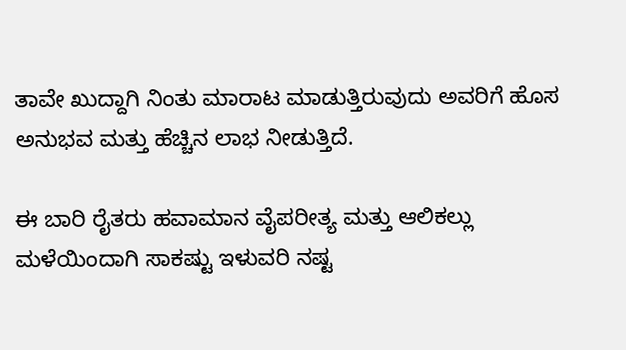ತಾವೇ ಖುದ್ದಾಗಿ ನಿಂತು ಮಾರಾಟ ಮಾಡುತ್ತಿರುವುದು ಅವರಿಗೆ ಹೊಸ ಅನುಭವ ಮತ್ತು ಹೆಚ್ಚಿನ ಲಾಭ ನೀಡುತ್ತಿದೆ.

ಈ ಬಾರಿ ರೈತರು ಹವಾಮಾನ ವೈಪರೀತ್ಯ ಮತ್ತು ಆಲಿಕಲ್ಲು ಮಳೆಯಿಂದಾಗಿ ಸಾಕಷ್ಟು ಇಳುವರಿ ನಷ್ಟ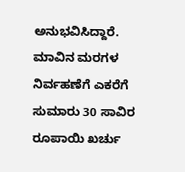ಅನುಭವಿಸಿದ್ದಾರೆ. ಮಾವಿನ ಮರಗಳ ನಿರ್ವಹಣೆಗೆ ಎಕರೆಗೆ ಸುಮಾರು 30 ಸಾವಿರ ರೂಪಾಯಿ ಖರ್ಚು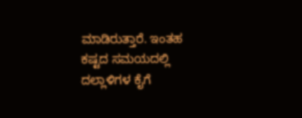ಮಾಡಿರುತ್ತಾರೆ. ಇಂತಹ ಕಷ್ಟದ ಸಮಯದಲ್ಲಿ ದಲ್ಲಾಳಿಗಳ ಕೈಗೆ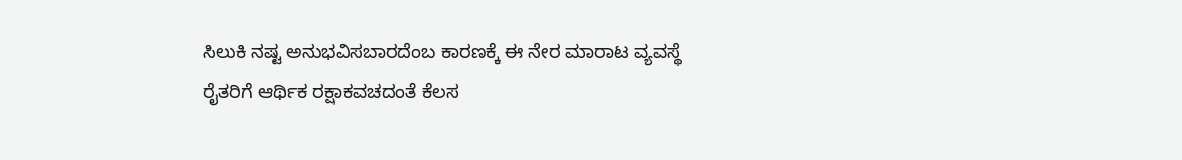ಸಿಲುಕಿ ನಷ್ಟ ಅನುಭವಿಸಬಾರದೆಂಬ ಕಾರಣಕ್ಕೆ ಈ ನೇರ ಮಾರಾಟ ವ್ಯವಸ್ಥೆ ರೈತರಿಗೆ ಆರ್ಥಿಕ ರಕ್ಷಾಕವಚದಂತೆ ಕೆಲಸ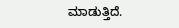ಮಾಡುತ್ತಿದೆ.